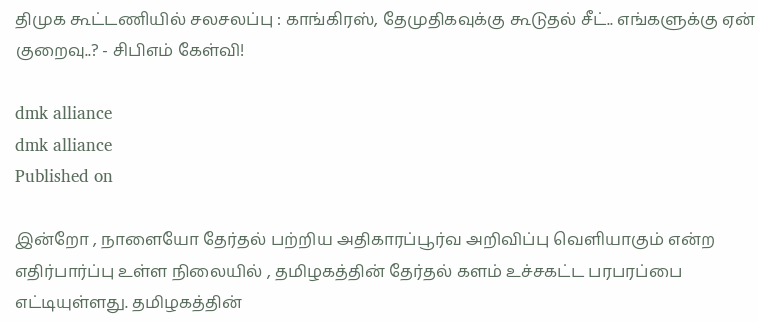திமுக கூட்டணியில் சலசலப்பு : காங்கிரஸ், தேமுதிகவுக்கு கூடுதல் சீட்.. எங்களுக்கு ஏன் குறைவு..? - சிபிஎம் கேள்வி!

dmk alliance
dmk alliance
Published on

இன்றோ , நாளையோ தேர்தல் பற்றிய அதிகாரப்பூர்வ அறிவிப்பு வெளியாகும் என்ற எதிர்பார்ப்பு உள்ள நிலையில் , தமிழகத்தின் தேர்தல் களம் உச்சகட்ட பரபரப்பை எட்டியுள்ளது. தமிழகத்தின்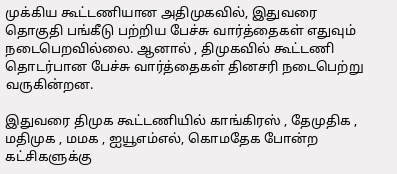முக்கிய கூட்டணியான அதிமுகவில், இதுவரை தொகுதி பங்கீடு பற்றிய பேச்சு வார்த்தைகள் எதுவும் நடைபெறவில்லை. ஆனால் , திமுகவில் கூட்டணி தொடர்பான பேச்சு வார்த்தைகள் தினசரி நடைபெற்று வருகின்றன.

இதுவரை திமுக கூட்டணியில் காங்கிரஸ் , தேமுதிக , மதிமுக , மமக , ஐயூஎம்எல், கொமதேக போன்ற கட்சிகளுக்கு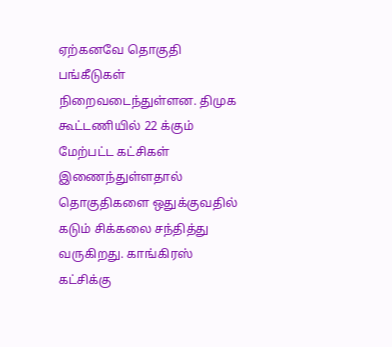ஏற்கனவே தொகுதி பங்கீடுகள் நிறைவடைந்துள்ளன. திமுக கூட்டணியில் 22 க்கும் மேற்பட்ட கட்சிகள் இணைந்துள்ளதால் தொகுதிகளை ஒதுக்குவதில் கடும் சிக்கலை சந்தித்து வருகிறது. காங்கிரஸ் கட்சிக்கு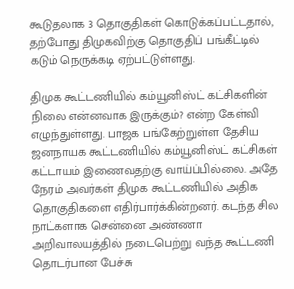கூடுதலாக 3 தொகுதிகள் கொடுக்கப்பட்டதால், தற்போது திமுகவிற்கு தொகுதிப் பங்கீட்டில் கடும் நெருக்கடி ஏற்பட்டுள்ளது.

திமுக கூட்டணியில் கம்யூனிஸ்ட் கட்சிகளின் நிலை என்னவாக இருக்கும்? என்ற கேள்வி எழுந்துள்ளது. பாஜக பங்கேற்றுள்ள தேசிய ஜனநாயக கூட்டணியில் கம்யூனிஸ்ட் கட்சிகள் கட்டாயம் இணைவதற்கு வாய்ப்பில்லை. அதே நேரம் அவர்கள் திமுக கூட்டணியில் அதிக தொகுதிகளை எதிர்பார்க்கின்றனர். கடந்த சில நாட்களாக சென்னை அண்ணா அறிவாலயத்தில் நடைபெற்று வந்த கூட்டணி தொடர்பான பேச்சு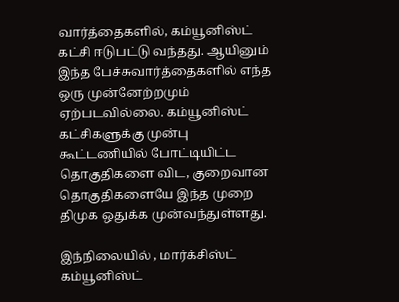வார்த்தைகளில், கம்யூனிஸ்ட் கட்சி ஈடுபட்டு வந்தது. ஆயினும் இந்த பேச்சுவார்த்தைகளில் எந்த ஒரு முன்னேற்றமும் ஏற்படவில்லை. கம்யூனிஸ்ட் கட்சிகளுக்கு முன்பு கூட்டணியில் போட்டியிட்ட தொகுதிகளை விட, குறைவான தொகுதிகளையே இந்த முறை திமுக ஒதுக்க முன்வந்துள்ளது.

இந்நிலையில் , மார்க்சிஸ்ட் கம்யூனிஸ்ட்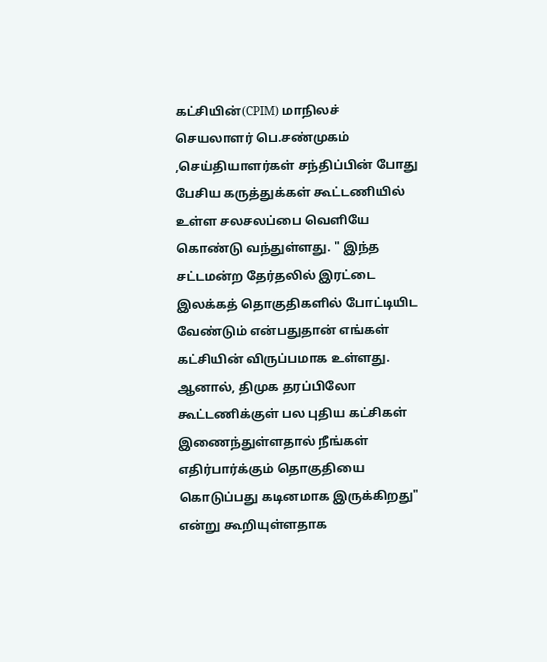கட்சியின்(CPIM) மாநிலச் செயலாளர் பெ.சண்முகம் ,செய்தியாளர்கள் சந்திப்பின் போது பேசிய கருத்துக்கள் கூட்டணியில் உள்ள சலசலப்பை வெளியே கொண்டு வந்துள்ளது. " இந்த சட்டமன்ற தேர்தலில் இரட்டை இலக்கத் தொகுதிகளில் போட்டியிட வேண்டும் என்பதுதான் எங்கள் கட்சியின் விருப்பமாக உள்ளது. ஆனால், திமுக தரப்பிலோ கூட்டணிக்குள் பல புதிய கட்சிகள் இணைந்துள்ளதால் நீங்கள் எதிர்பார்க்கும் தொகுதியை கொடுப்பது கடினமாக இருக்கிறது" என்று கூறியுள்ளதாக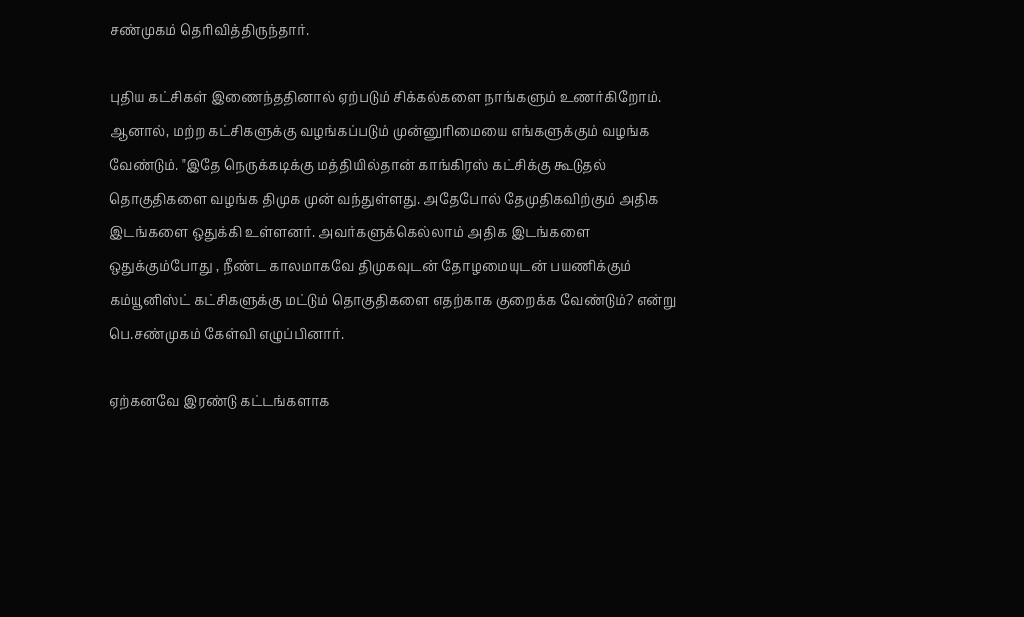சண்முகம் தெரிவித்திருந்தார்.

புதிய கட்சிகள் இணைந்ததினால் ஏற்படும் சிக்கல்களை நாங்களும் உணர்கிறோம். ஆனால், மற்ற கட்சிகளுக்கு வழங்கப்படும் முன்னுரிமையை எங்களுக்கும் வழங்க வேண்டும். "இதே நெருக்கடிக்கு மத்தியில்தான் காங்கிரஸ் கட்சிக்கு கூடுதல் தொகுதிகளை வழங்க திமுக முன் வந்துள்ளது. அதேபோல் தேமுதிகவிற்கும் அதிக இடங்களை ஒதுக்கி உள்ளனர். அவர்களுக்கெல்லாம் அதிக இடங்களை ஒதுக்கும்போது , நீண்ட காலமாகவே திமுகவுடன் தோழமையுடன் பயணிக்கும் கம்யூனிஸ்ட் கட்சிகளுக்கு மட்டும் தொகுதிகளை எதற்காக குறைக்க வேண்டும்? என்று பெ.சண்முகம் கேள்வி எழுப்பினார்.

ஏற்கனவே இரண்டு கட்டங்களாக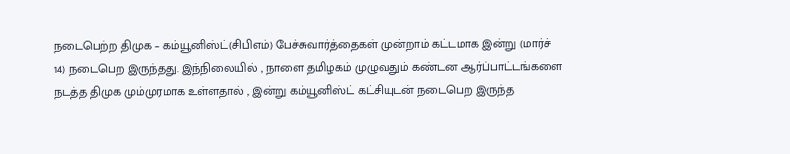நடைபெற்ற திமுக – கம்யூனிஸ்ட்(சிபிஎம்) பேச்சுவார்த்தைகள் முன்றாம் கட்டமாக இன்று (மார்ச் 14) நடைபெற இருந்தது. இந்நிலையில் , நாளை தமிழகம் முழுவதும் கண்டன ஆர்ப்பாட்டங்களை நடத்த திமுக மும்முரமாக உள்ளதால் , இன்று கம்யூனிஸ்ட் கட்சியுடன் நடைபெற இருந்த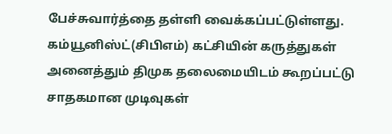பேச்சுவார்த்தை தள்ளி வைக்கப்பட்டுள்ளது. கம்யூனிஸ்ட்(சிபிஎம்) கட்சியின் கருத்துகள் அனைத்தும் திமுக தலைமையிடம் கூறப்பட்டு சாதகமான முடிவுகள்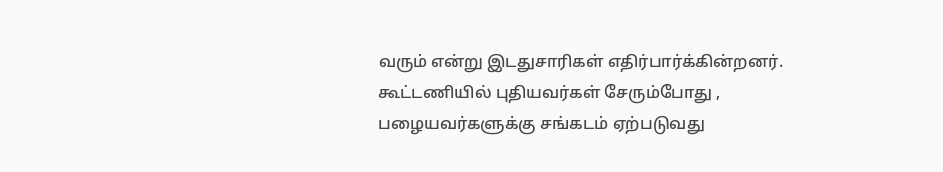வரும் என்று இடதுசாரிகள் எதிர்பார்க்கின்றனர். கூட்டணியில் புதியவர்கள் சேரும்போது , பழையவர்களுக்கு சங்கடம் ஏற்படுவது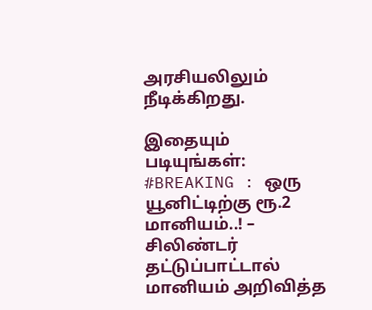அரசியலிலும் நீடிக்கிறது.

இதையும் படியுங்கள்:
#BREAKING : ஒரு யூனிட்டிற்கு ரூ.2 மானியம்..! – சிலிண்டர் தட்டுப்பாட்டால் மானியம் அறிவித்த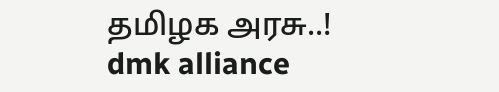தமிழக அரசு..!
dmk alliance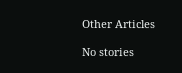Other Articles

No stories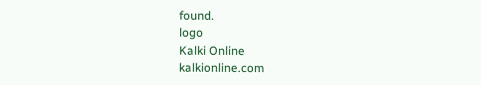found.
logo
Kalki Online
kalkionline.com